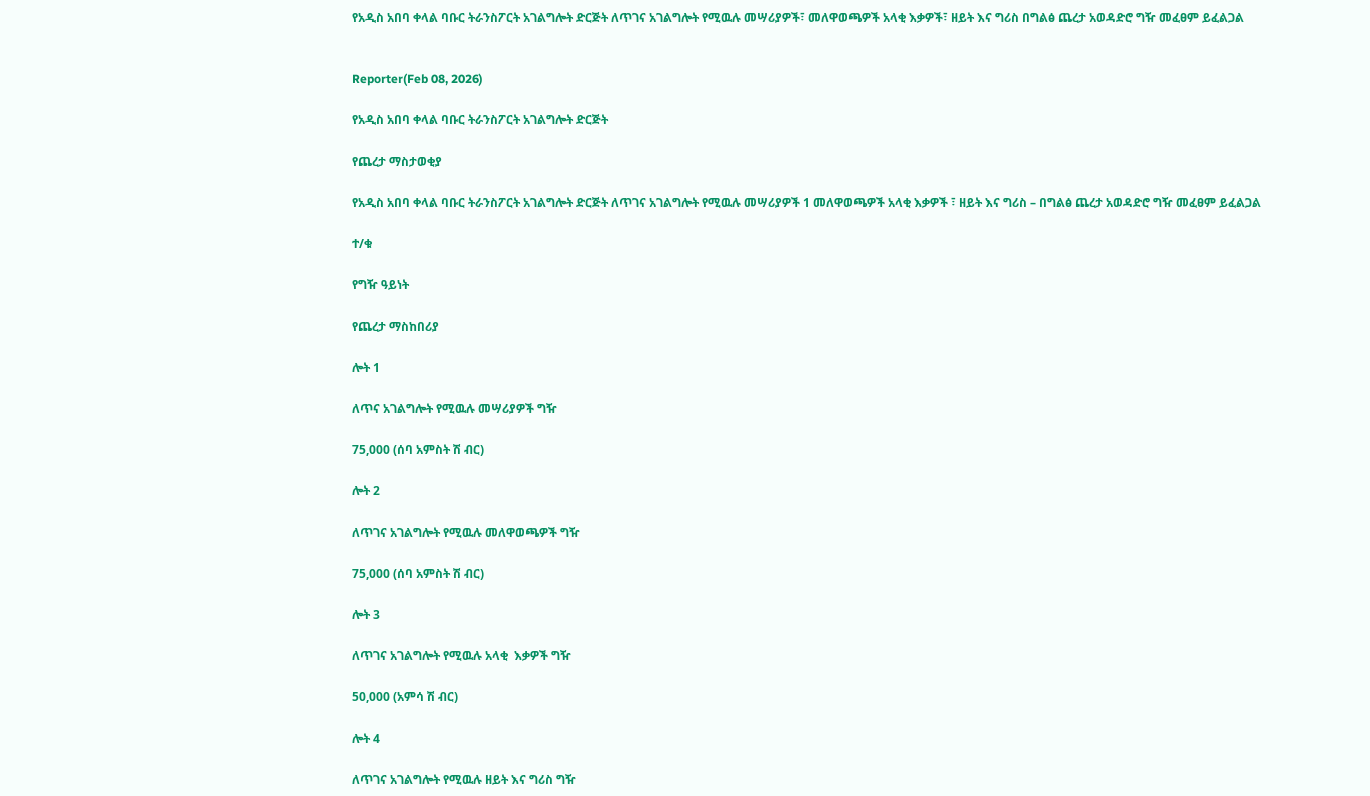የአዲስ አበባ ቀላል ባቡር ትራንስፖርት አገልግሎት ድርጅት ለጥገና አገልግሎት የሚዉሉ መሣሪያዎች፣ መለዋወጫዎች አላቂ እቃዎች፣ ዘይት እና ግሪስ በግልፅ ጨረታ አወዳድሮ ግዥ መፈፀም ይፈልጋል


Reporter(Feb 08, 2026)

የአዲስ አበባ ቀላል ባቡር ትራንስፖርት አገልግሎት ድርጅት

የጨረታ ማስታወቂያ

የአዲስ አበባ ቀላል ባቡር ትራንስፖርት አገልግሎት ድርጅት ለጥገና አገልግሎት የሚዉሉ መሣሪያዎች 1 መለዋወጫዎች አላቂ እቃዎች ፣ ዘይት እና ግሪስ – በግልፅ ጨረታ አወዳድሮ ግዥ መፈፀም ይፈልጋል

ተ/ቁ

የግዥ ዓይነት

የጨረታ ማስከበሪያ

ሎት 1

ለጥና አገልግሎት የሚዉሉ መሣሪያዎች ግዥ

75,000 (ሰባ አምስት ሽ ብር)

ሎት 2

ለጥገና አገልግሎት የሚዉሉ መለዋወጫዎች ግዥ

75,000 (ሰባ አምስት ሽ ብር)

ሎት 3

ለጥገና አገልግሎት የሚዉሉ አላቂ  እቃዎች ግዥ

50,000 (አምሳ ሽ ብር)

ሎት 4

ለጥገና አገልግሎት የሚዉሉ ዘይት እና ግሪስ ግዥ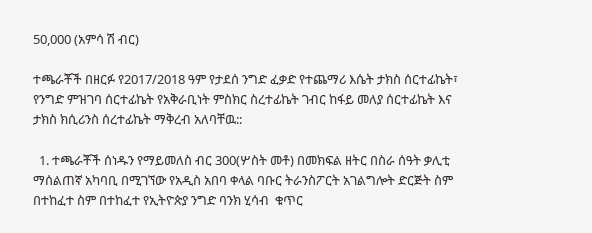50,000 (አምሳ ሽ ብር)

ተጫራቾች በዘርፉ የ2017/2018 ዓም የታደሰ ንግድ ፈቃድ የተጨማሪ እሴት ታክስ ሰርተፊኬት፣ የንግድ ምዝገባ ሰርተፊኬት የአቅራቢነት ምስክር ስረተፊኬት ገብር ከፋይ መለያ ሰርተፊኬት እና ታክስ ክሲሪንስ ሰረተፊኬት ማቅረብ አለባቸዉ::

  1. ተጫራቾች ሰነዱን የማይመለስ ብር 300(ሦስት መቶ) በመክፍል ዘትር በስራ ሰዓት ቃሊቲ ማሰልጠኛ አካባቢ በሚገኘው የአዲስ አበባ ቀላል ባቡር ትራንስፖርት አገልግሎት ድርጅት ስም በተከፈተ ስም በተከፈተ የኢትዮጵያ ንግድ ባንክ ሂሳብ  ቁጥር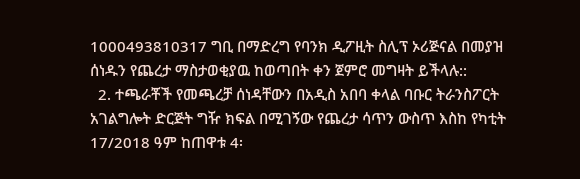1000493810317 ግቢ በማድረግ የባንክ ዲፖዚት ስሊፕ ኦሪጅናል በመያዝ ሰነዱን የጨረታ ማስታወቂያዉ ከወጣበት ቀን ጀምሮ መግዛት ይችላሉ::
  2. ተጫራቾች የመጫረቻ ሰነዳቸውን በአዲስ አበባ ቀላል ባቡር ትራንስፖርት አገልግሎት ድርጅት ግዥ ክፍል በሚገኝው የጨረታ ሳጥን ውስጥ እስከ የካቲት 17/2018 ዓም ከጠዋቱ 4፡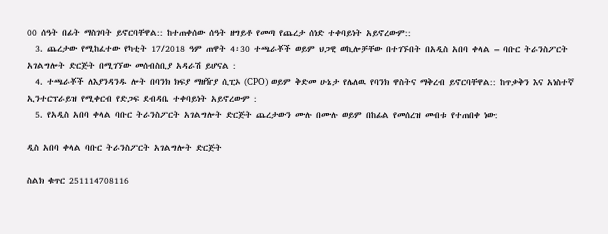00 ሰዓት በፊት ማስገባት ይኖርባቸዋል:: ከተጠቀሰው ሰዓት ዘግይቶ የመጣ የጨረታ ሰነድ ተቀባይነት አይኖረውም::
  3. ጨረታው የሚከፈተው የካቲት 17/2018 ዓም ጠዋት 4፡30 ተጫራቾች ወይም ህጋዊ ወኪሎቻቸው በተገኙበት በአዲስ አበባ ቀላል – ባቡር ትራንስፖርት አገልግሎት ድርጅት በሚገኘው መሰብስቢያ አዳራሽ ይሆናል :
  4. ተጫራቾች ለእያንዳንዱ ሎት በባንክ ክፍያ ማዘዥያ ሲፒኦ (CPO) ወይም ቅድመ ሁኔታ የሌለዉ የባንክ ዋስትና ማቅረብ ይኖርባቸዋል:: ከጥቃቅን እና አነስተኛ ኢንተርፕራይዝ የሚቀርብ የድጋፍ ደብዳቤ ተቀባይነት አይኖረውም :
  5. የአዲስ አበባ ቀላል ባቡር ትራንስፖርት አገልግሎት ድርጅት ጨረታውን ሙሉ በሙሉ ወይም በከፊል የመሰረዝ መብቱ የተጠበቀ ነው:

ዲስ አበባ ቀላል ባቡር ትራንስፖርት አገልግሎት ድርጅት

ስልክ ቁጥር 251114708116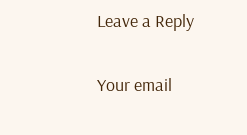Leave a Reply

Your email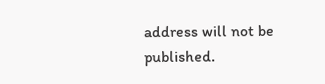address will not be published.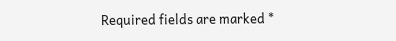Required fields are marked *